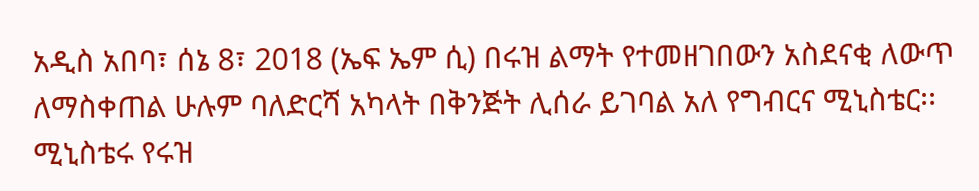አዲስ አበባ፣ ሰኔ 8፣ 2018 (ኤፍ ኤም ሲ) በሩዝ ልማት የተመዘገበውን አስደናቂ ለውጥ ለማስቀጠል ሁሉም ባለድርሻ አካላት በቅንጅት ሊሰራ ይገባል አለ የግብርና ሚኒስቴር፡፡
ሚኒስቴሩ የሩዝ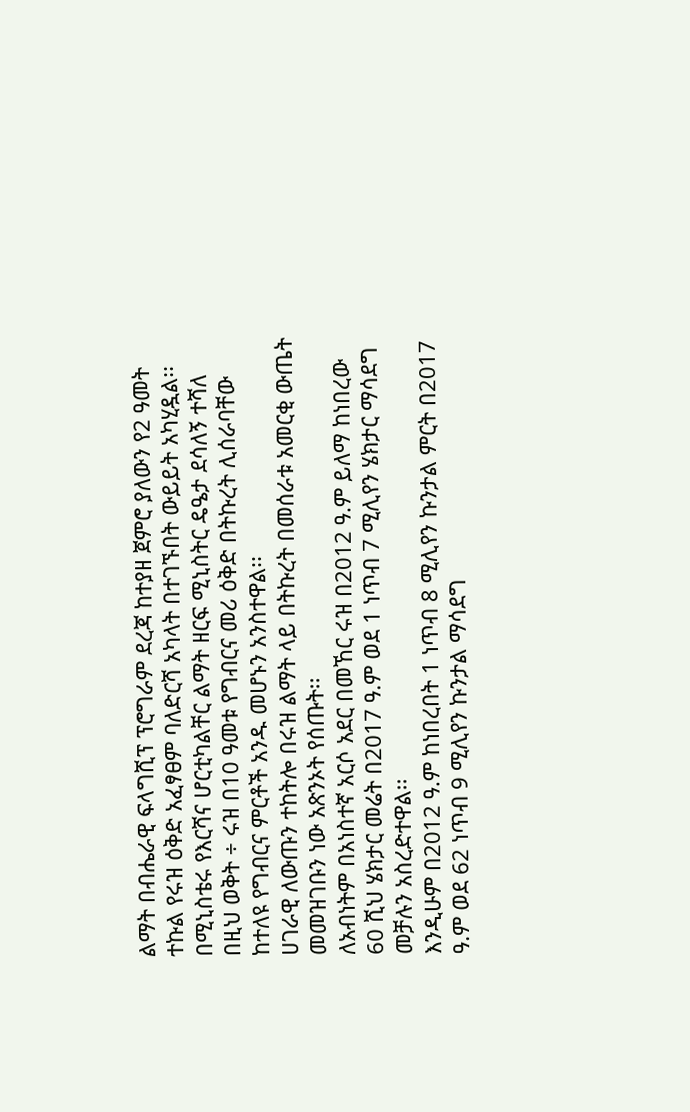ልማት በብሔራዊ ፍላግሺፕ ፕሮግራም ደረጃ ከተያዘ ጀምሮ ያለውን የ2 ዓመት ተኩል የሩዝ ዕቅድ አፈፃፀም ባለድርሻ አካላት በተገኙበት ውይይት አካሂዷል፡፡
በሚኒስቴሩ የእርሻና ሆርቲካልቸር ልማት ዘርፍ ሚኒስትር ዴዔታ ደሳለኝ ተሻለ በዚህ ወቅት ÷ ሩዝ በ10 ዓመቱ የግብርና መሪ ዕቅድ በትኩረት ሊሰራባቸው ከተለዩ የግብርና ምርቶች አንዱ መሆኑን አንስተዋል፡፡
ሀገራዊ ለውጡን ተከትሎ በሩዝ ልማት ላይ በትኩረት በመሰራቱ አመርቂ ውጤት መመዝገቡን ነው አጽንኦት የሰጡት፡፡
ለአብነትም በአነስተኛ አርሶ አደር በመኸር ሩዝ በ2012 ዓ.ም ይለማ ከነበረው 60 ሺህ ሄክታር መሬት በ2017 ዓ.ም ወደ 1 ነጥብ 7 ሚሊየን ሄክታር ማሳደግ መቻሉን አስረድተዋል፡፡
እንዲሁም በ2012 ዓ.ም ከነበረበት 1 ነጥብ 8 ሚሊየን ኩንታል ምርት በ2017 ዓ.ም ወደ 62 ነጥብ 9 ሚሊየን ኩንታል ማሳደግ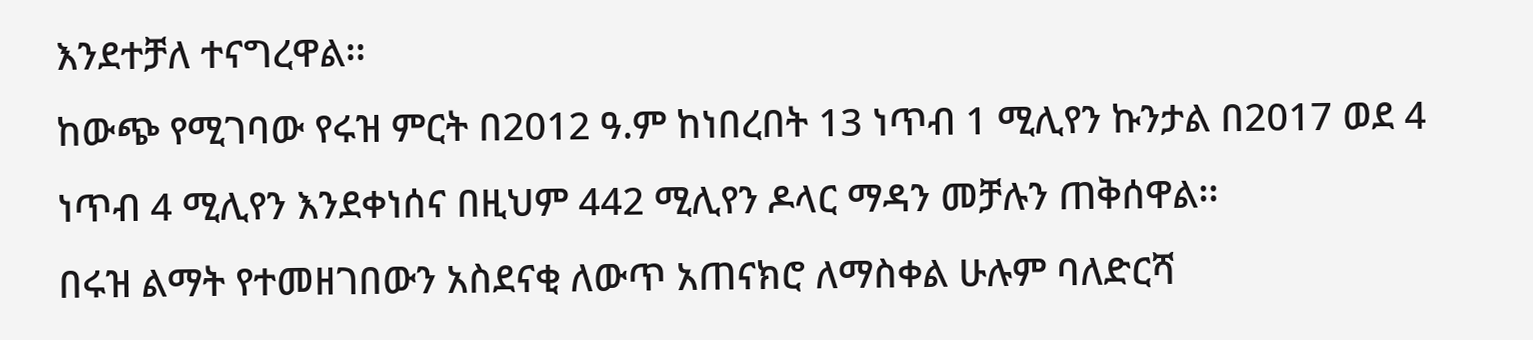እንደተቻለ ተናግረዋል፡፡
ከውጭ የሚገባው የሩዝ ምርት በ2012 ዓ.ም ከነበረበት 13 ነጥብ 1 ሚሊየን ኩንታል በ2017 ወደ 4 ነጥብ 4 ሚሊየን እንደቀነሰና በዚህም 442 ሚሊየን ዶላር ማዳን መቻሉን ጠቅሰዋል፡፡
በሩዝ ልማት የተመዘገበውን አስደናቂ ለውጥ አጠናክሮ ለማስቀል ሁሉም ባለድርሻ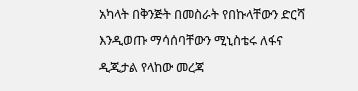አካላት በቅንጅት በመስራት የበኩላቸውን ድርሻ እንዲወጡ ማሳሰባቸውን ሚኒስቴሩ ለፋና ዲጂታል የላከው መረጃ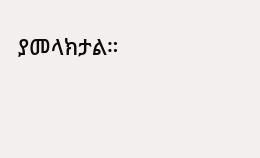ያመላክታል።